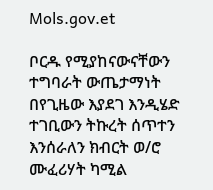Mols.gov.et

ቦርዱ የሚያከናውናቸውን ተግባራት ውጤታማነት በየጊዜው እያደገ እንዲሄድ ተገቢውን ትኩረት ሰጥተን እንሰራለን ክብርት ወ/ሮ ሙፈሪሃት ካሚል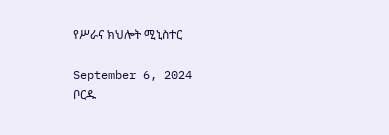የሥራና ክህሎት ሚኒስተር

September 6, 2024
ቦርዱ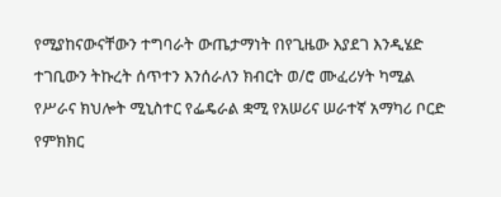የሚያከናውናቸውን ተግባራት ውጤታማነት በየጊዜው እያደገ እንዲሄድ ተገቢውን ትኩረት ሰጥተን እንሰራለን ክብርት ወ/ሮ ሙፈሪሃት ካሚል የሥራና ክህሎት ሚኒስተር የፌዴራል ቋሚ የአሠሪና ሠራተኛ አማካሪ ቦርድ የምክክር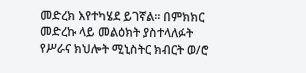መድረክ እየተካሄደ ይገኛል። በምክክር መድረኩ ላይ መልዕክት ያስተላለፉት የሥራና ክህሎት ሚኒስትር ክብርት ወ/ሮ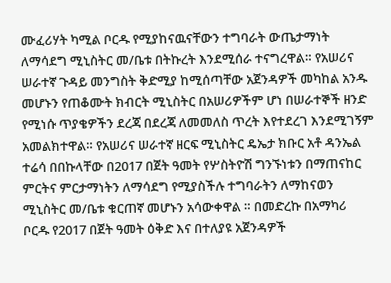ሙፈሪሃት ካሚል ቦርዱ የሚያከናዉናቸውን ተግባራት ውጤታማነት ለማሳደግ ሚኒስትር መ/ቤቱ በትኩረት እንደሚሰራ ተናግረዋል። የአሠሪና ሠራተኛ ጉዳይ መንግስት ቅድሚያ ከሚሰጣቸው አጀንዳዎች መካከል አንዱ መሆኑን የጠቆሙት ክብርት ሚኒስትር በአሠሪዎችም ሆነ በሠራተኞች ዘንድ የሚነሱ ጥያቄዎችን ደረጃ በደረጃ ለመመለስ ጥረት እየተደረገ እንደሚገኝም አመልክተዋል። የአሠሪና ሠራተኛ ዘርፍ ሚኒስትር ዴኤታ ክቡር አቶ ዳንኤል ተሬሳ በበኩላቸው በ2017 በጀት ዓመት የሦስትዮሽ ግንኙነቱን በማጠናከር ምርትና ምርታማነትን ለማሳደግ የሚያስችሉ ተግባራትን ለማከናወን ሚኒስትር መ/ቤቱ ቁርጠኛ መሆኑን አሳውቀዋል ። በመድረኩ በአማካሪ ቦርዱ የ2017 በጀት ዓመት ዕቅድ እና በተለያዩ አጀንዳዎች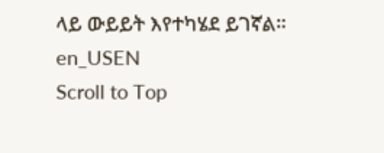ላይ ውይይት እየተካሄደ ይገኛል።
en_USEN
Scroll to Top